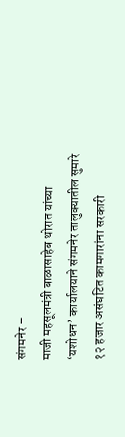संगमनेर –
माजी महसूलमंत्री बाळासाहेब थोरात यांच्या ‘यशोधन’ कार्यालयाने संगमनेर तालुक्यातील सुमारे १२ हजार असंघटित कामगारांना सरकारी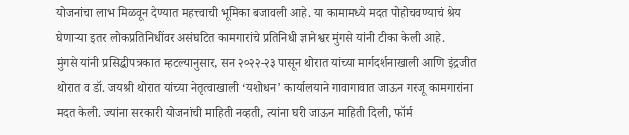योजनांचा लाभ मिळवून देण्यात महत्त्वाची भूमिका बजावली आहे. या कामामध्ये मदत पोहोचवण्याचं श्रेय घेणाऱ्या इतर लोकप्रतिनिधींवर असंघटित कामगारांचे प्रतिनिधी ज्ञानेश्वर मुंगसे यांनी टीका केली आहे.
मुंगसे यांनी प्रसिद्धीपत्रकात म्हटल्यानुसार, सन २०२२-२३ पासून थोरात यांच्या मार्गदर्शनाखाली आणि इंद्रजीत थोरात व डॉ. जयश्री थोरात यांच्या नेतृत्वाखाली ‘यशोधन’ कार्यालयाने गावागावात जाऊन गरजू कामगारांना मदत केली. ज्यांना सरकारी योजनांची माहिती नव्हती, त्यांना घरी जाऊन माहिती दिली, फॉर्म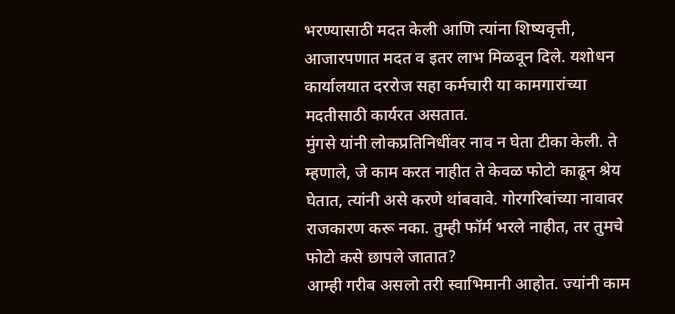भरण्यासाठी मदत केली आणि त्यांना शिष्यवृत्ती, आजारपणात मदत व इतर लाभ मिळवून दिले. यशोधन कार्यालयात दररोज सहा कर्मचारी या कामगारांच्या मदतीसाठी कार्यरत असतात.
मुंगसे यांनी लोकप्रतिनिधींवर नाव न घेता टीका केली. ते म्हणाले, जे काम करत नाहीत ते केवळ फोटो काढून श्रेय घेतात, त्यांनी असे करणे थांबवावे. गोरगरिबांच्या नावावर राजकारण करू नका. तुम्ही फॉर्म भरले नाहीत, तर तुमचे फोटो कसे छापले जातात?
आम्ही गरीब असलो तरी स्वाभिमानी आहोत. ज्यांनी काम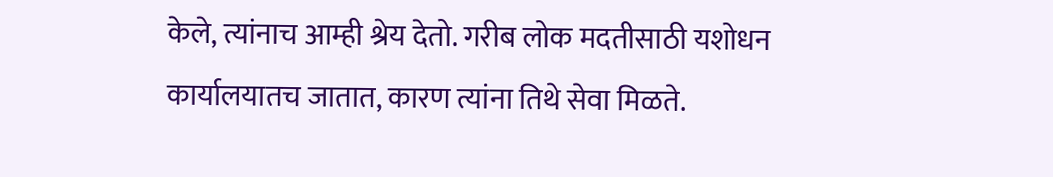केले, त्यांनाच आम्ही श्रेय देतो. गरीब लोक मदतीसाठी यशोधन कार्यालयातच जातात, कारण त्यांना तिथे सेवा मिळते.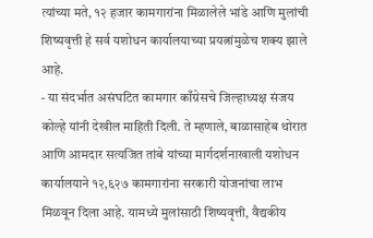त्यांच्या मते, १२ हजार कामगारांना मिळालेले भांडे आणि मुलांची शिष्यवृत्ती हे सर्व यशोधन कार्यालयाच्या प्रयत्नांमुळेच शक्य झाले आहे.
- या संदर्भात असंघटित कामगार काँग्रेसचे जिल्हाध्यक्ष संजय कोल्हे यांनी देखील माहिती दिली. ते म्हणाले, बाळासाहेब थोरात आणि आमदार सत्यजित तांबे यांच्या मार्गदर्शनाखाली यशोधन कार्यालयाने १२,६२७ कामगारांना सरकारी योजनांचा लाभ मिळवून दिला आहे. यामध्ये मुलांसाठी शिष्यवृत्ती, वैद्यकीय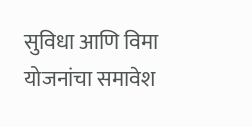सुविधा आणि विमा योजनांचा समावेश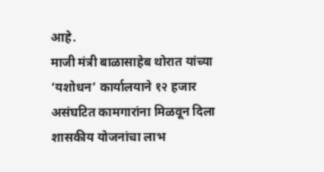आहे.
माजी मंत्री बाळासाहेब थोरात यांच्या ‘यशोधन’ कार्यालयाने १२ हजार असंघटित कामगारांना मिळवून दिला शासकीय योजनांचा लाभ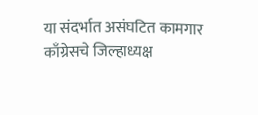या संदर्भात असंघटित कामगार काँग्रेसचे जिल्हाध्यक्ष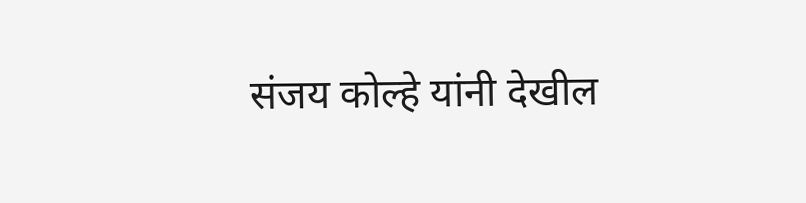संजय कोल्हे यांनी देखील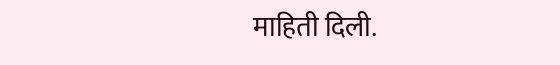माहिती दिली.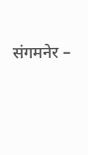संगमनेर –